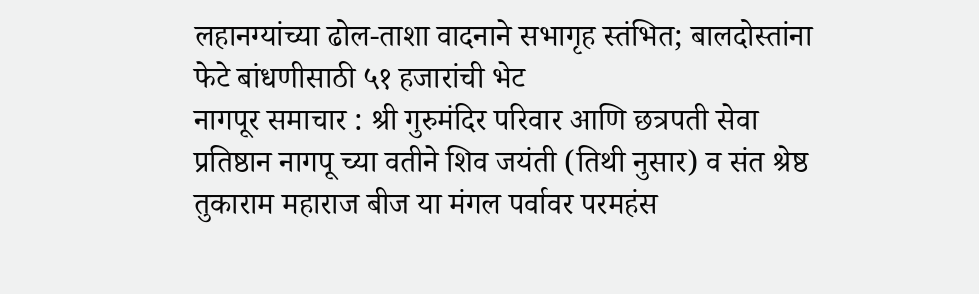लहानग्यांच्या ढोल-ताशा वादनाने सभागृह स्तंभित; बालदोस्तांना फेटे बांधणीसाठी ५१ हजारांची भेट
नागपूर समाचार : श्री गुरुमंदिर परिवार आणि छत्रपती सेवा प्रतिष्ठान नागपू च्या वतीने शिव जयंती (तिथी नुसार) व संत श्रेष्ठ तुकाराम महाराज बीज या मंगल पर्वावर परमहंस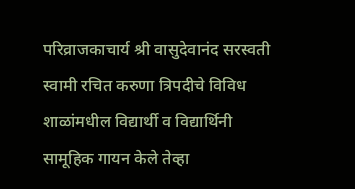परिव्राजकाचार्य श्री वासुदेवानंद सरस्वती स्वामी रचित करुणा त्रिपदीचे विविध शाळांमधील विद्यार्थी व विद्यार्थिनी सामूहिक गायन केले तेव्हा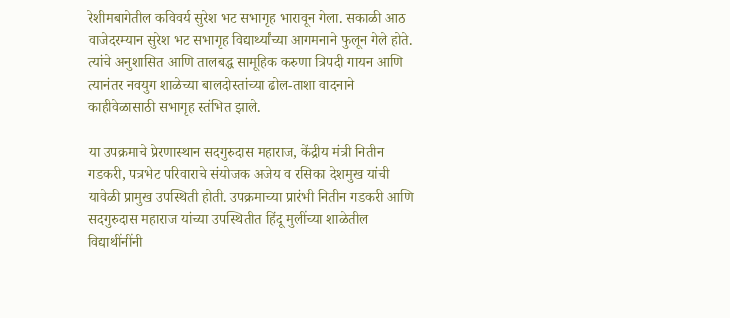रेशीमबागेतील कविवर्य सुरेश भट सभागृह भारावून गेला. सकाळी आठ वाजेदरम्यान सुरेश भट सभागृह विद्यार्थ्यांच्या आगमनाने फुलून गेले होते. त्यांचे अनुशासित आणि तालबद्ध सामूहिक करुणा त्रिपदी गायन आणि त्यानंतर नवयुग शाळेच्या बालदोस्तांच्या ढोल-ताशा वादनाने काहीवेळासाठी सभागृह स्तंभित झाले.

या उपक्रमाचे प्रेरणास्थान सदगुरुदास महाराज, केंद्रीय मंत्री नितीन गडकरी, पत्रभेट परिवाराचे संयोजक अजेय व रसिका देशमुख यांची यावेळी प्रामुख उपस्थिती होती. उपक्रमाच्या प्रारंभी नितीन गडकरी आणि सदगुरुदास महाराज यांच्या उपस्थितीत हिंदू मुलींच्या शाळेतील विद्याथींनींनी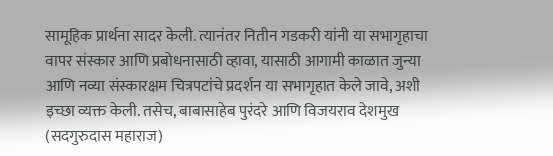सामूहिक प्रार्थना सादर केली. त्यानंतर नितीन गडकरी यांनी या सभागृहाचा वापर संस्कार आणि प्रबोधनासाठी व्हावा, यासाठी आगामी काळात जुन्या आणि नव्या संस्कारक्षम चित्रपटांचे प्रदर्शन या सभागृहात केले जावे, अशी इच्छा व्यक्त केली. तसेच, बाबासाहेब पुरंदरे आणि विजयराव देशमुख (सदगुरुदास महाराज)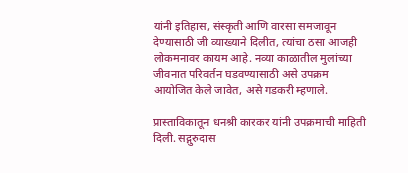यांनी इतिहास, संस्कृती आणि वारसा समजावून देण्यासाठी जी व्याख्याने दिलीत, त्यांचा ठसा आजही लोकमनावर कायम आहे. नव्या काळातील मुलांच्या जीवनात परिवर्तन घडवण्यासाठी असे उपक्रम आयोजित केले जावेत, असे गडकरी म्हणाले.

प्रास्ताविकातून धनश्री कारकर यांनी उपक्रमाची माहिती दिली. सद्गुरुदास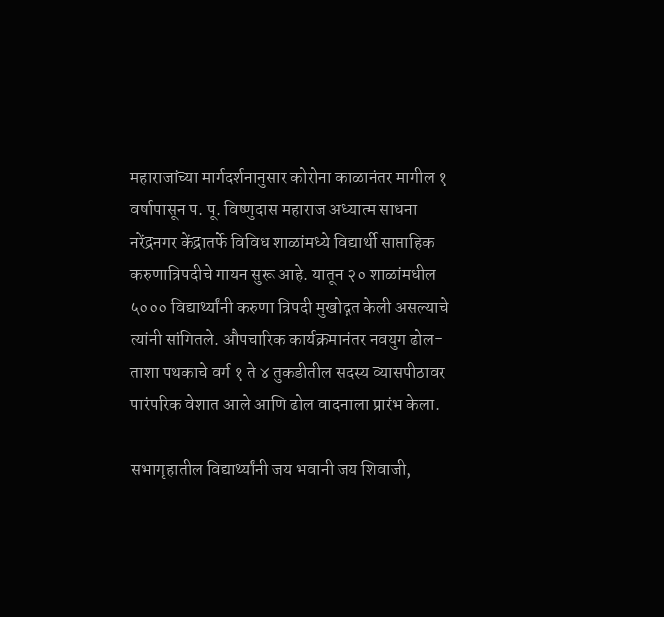महाराजांच्या मार्गदर्शनानुसार कोरोना काळानंतर मागील १ वर्षापासून प. पू. विष्णुदास महाराज अध्यात्म साधना नरेंद्रनगर केंद्रातर्फे विविध शाळांमध्ये विद्यार्थी साप्ताहिक करुणात्रिपदीचे गायन सुरू आहे. यातून २० शाळांमधील ५००० विद्यार्थ्यांनी करुणा त्रिपदी मुखोद्गत केली असल्याचे त्यांनी सांगितले. औपचारिक कार्यक्रमानंतर नवयुग ढोल-ताशा पथकाचे वर्ग १ ते ४ तुकडीतील सदस्य व्यासपीठावर पारंपरिक वेशात आले आणि ढोल वादनाला प्रारंभ केला.

सभागृहातील विद्यार्थ्यांनी जय भवानी जय शिवाजी,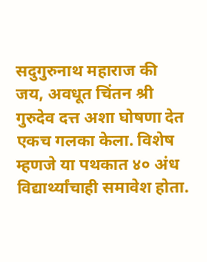सदुगुरुनाथ महाराज की जय, अवधूत चिंतन श्री गुरुदेव दत्त अशा घोषणा देत एकच गलका केला. विशेष म्हणजे या पथकात ४० अंध विद्यार्थ्यांचाही समावेश होता.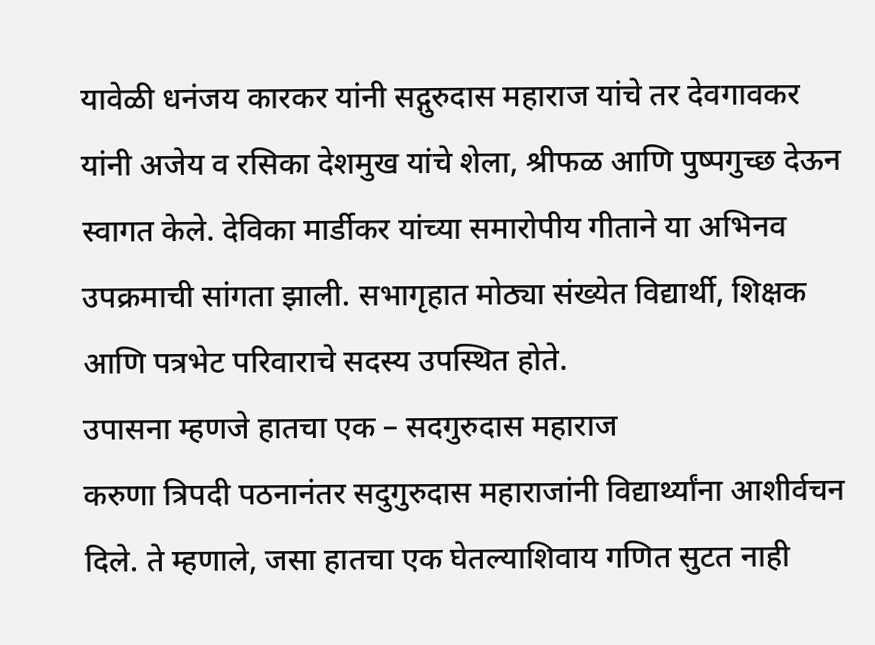यावेळी धनंजय कारकर यांनी सद्गुरुदास महाराज यांचे तर देवगावकर यांनी अजेय व रसिका देशमुख यांचे शेला, श्रीफळ आणि पुष्पगुच्छ देऊन स्वागत केले. देविका मार्डीकर यांच्या समारोपीय गीताने या अभिनव उपक्रमाची सांगता झाली. सभागृहात मोठ्या संख्येत विद्यार्थी, शिक्षक आणि पत्रभेट परिवाराचे सदस्य उपस्थित होते.
उपासना म्हणजे हातचा एक – सदगुरुदास महाराज
करुणा त्रिपदी पठनानंतर सदुगुरुदास महाराजांनी विद्यार्थ्यांना आशीर्वचन दिले. ते म्हणाले, जसा हातचा एक घेतल्याशिवाय गणित सुटत नाही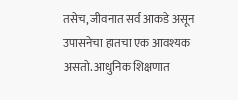तसेच, जीवनात सर्व आकडे असून उपासनेचा हातचा एक आवश्यक असतो. आधुनिक शिक्षणात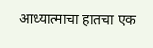आध्यात्माचा हातचा एक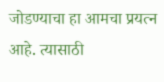जोडण्याचा हा आमचा प्रयत्न आहे. त्यासाठी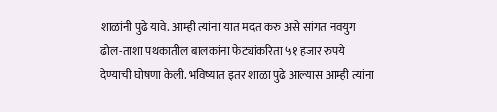शाळांनी पुढे यावे. आम्ही त्यांना यात मदत करु असे सांगत नवयुग ढोल-ताशा पथकातील बालकांना फेट्यांकरिता ५१ हजार रुपये देण्याची घोषणा केली. भविष्यात इतर शाळा पुढे आल्यास आम्ही त्यांना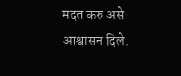मदत करु असे आश्वासन दिले.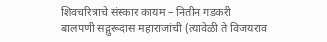शिवचरित्राचे संस्कार कायम – नितीन गडकरी
बालपणी सद्गुरूदास महाराजांची (त्यावेळी ते विजयराव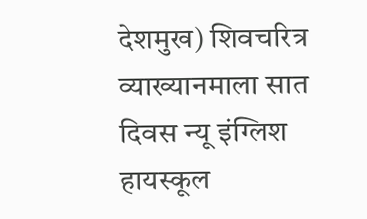देशमुख) शिवचरित्र व्याख्यानमाला सात दिवस न्यू इंग्लिश हायस्कूल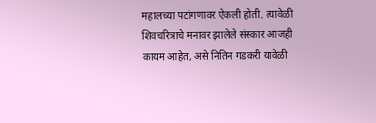महालच्या पटांगणावर ऐकली होती. त्यावेळी शिवचरित्राचे मनावर झालेले संस्कार आजही कायम आहेत, असे नितिन गडकरी यावेळी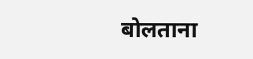बोलताना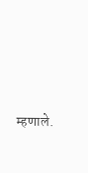म्हणाले.